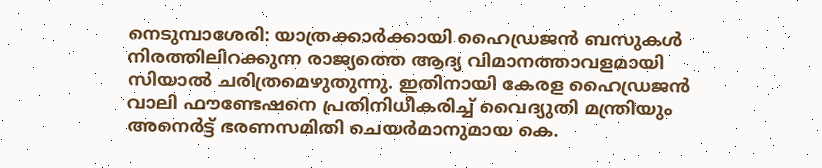നെടുമ്പാശേരി: യാത്രക്കാർക്കായി ഹൈഡ്രജൻ ബസുകൾ നിരത്തിലിറക്കുന്ന രാജ്യത്തെ ആദ്യ വിമാനത്താവളമായി സിയാൽ ചരിത്രമെഴുതുന്നു. ഇതിനായി കേരള ഹൈഡ്രജൻ വാലി ഫൗണ്ടേഷനെ പ്രതിനിധീകരിച്ച് വൈദ്യുതി മന്ത്രിയും അനെർട്ട് ഭരണസമിതി ചെയർമാനുമായ കെ.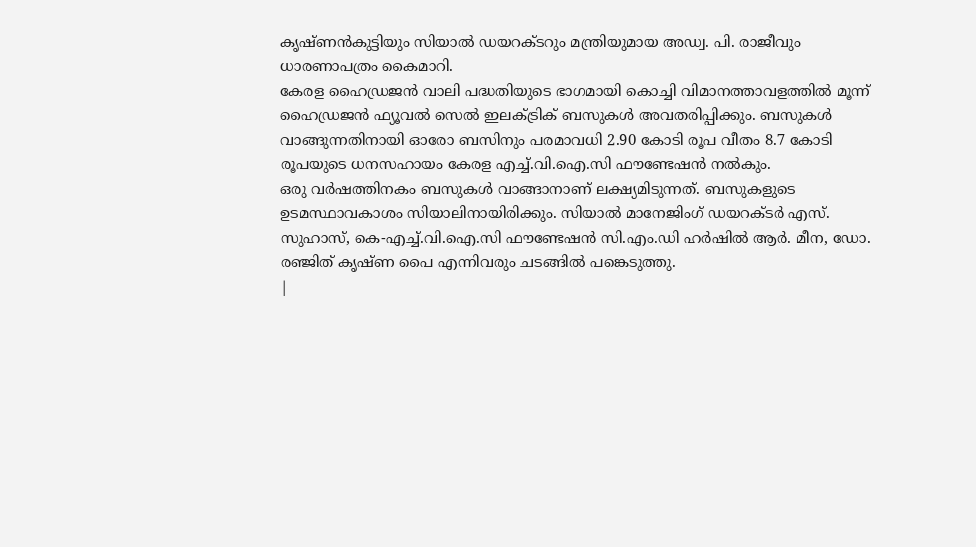കൃഷ്ണൻകുട്ടിയും സിയാൽ ഡയറക്ടറും മന്ത്രിയുമായ അഡ്വ. പി. രാജീവും ധാരണാപത്രം കൈമാറി.
കേരള ഹൈഡ്രജൻ വാലി പദ്ധതിയുടെ ഭാഗമായി കൊച്ചി വിമാനത്താവളത്തിൽ മൂന്ന് ഹൈഡ്രജൻ ഫ്യൂവൽ സെൽ ഇലക്ട്രിക് ബസുകൾ അവതരിപ്പിക്കും. ബസുകൾ വാങ്ങുന്നതിനായി ഓരോ ബസിനും പരമാവധി 2.90 കോടി രൂപ വീതം 8.7 കോടി രൂപയുടെ ധനസഹായം കേരള എച്ച്.വി.ഐ.സി ഫൗണ്ടേഷൻ നൽകും.
ഒരു വർഷത്തിനകം ബസുകൾ വാങ്ങാനാണ് ലക്ഷ്യമിടുന്നത്. ബസുകളുടെ ഉടമസ്ഥാവകാശം സിയാലിനായിരിക്കും. സിയാൽ മാനേജിംഗ് ഡയറക്ടർ എസ്. സുഹാസ്, കെ-എച്ച്.വി.ഐ.സി ഫൗണ്ടേഷൻ സി.എം.ഡി ഹർഷിൽ ആർ. മീന, ഡോ. രഞ്ജിത് കൃഷ്ണ പൈ എന്നിവരും ചടങ്ങിൽ പങ്കെടുത്തു.
|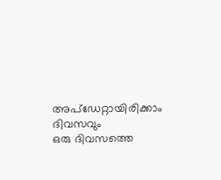അപ്ഡേറ്റായിരിക്കാം ദിവസവും
ഒരു ദിവസത്തെ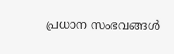പ്രധാന സംഭവങ്ങൾ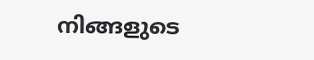നിങ്ങളുടെ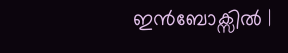ഇൻബോക്സിൽ |